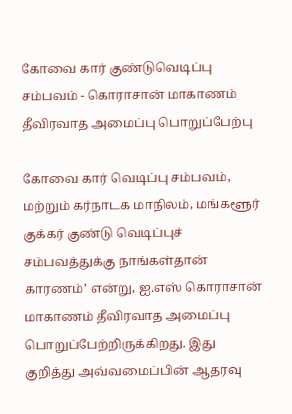கோவை கார் குண்டுவெடிப்பு சம்பவம் - கொராசான் மாகாணம் தீவிரவாத அமைப்பு பொறுப்பேற்பு

கோவை கார் வெடிப்பு சம்பவம், மற்றும் கர்நாடக மாநிலம், மங்களூர் குக்கர் குண்டு வெடிப்புச் சம்பவத்துக்கு நாங்கள்தான் காரணம்’ என்று, ஐ.எஸ் கொராசான் மாகாணம் தீவிரவாத அமைப்பு பொறுப்பேற்றிருக்கிறது. இது குறித்து அவ்வமைப்பின் ஆதரவு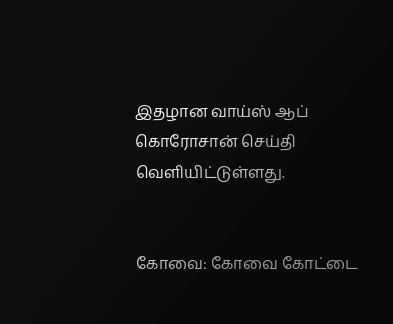இதழான வாய்ஸ் ஆப் கொரோசான் செய்தி வெளியிட்டுள்ளது.


கோவை: கோவை கோட்டை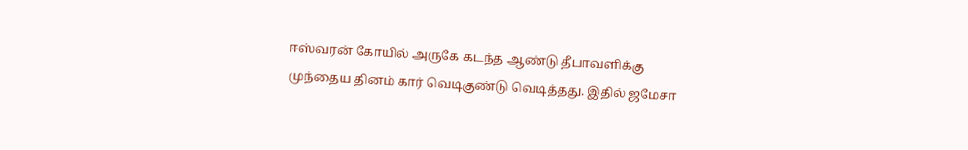ஈஸ்வரன் கோயில் அருகே கடந்த ஆண்டு தீபாவளிக்கு முந்தைய தினம் கார் வெடிகுண்டு வெடித்தது. இதில் ஜமேசா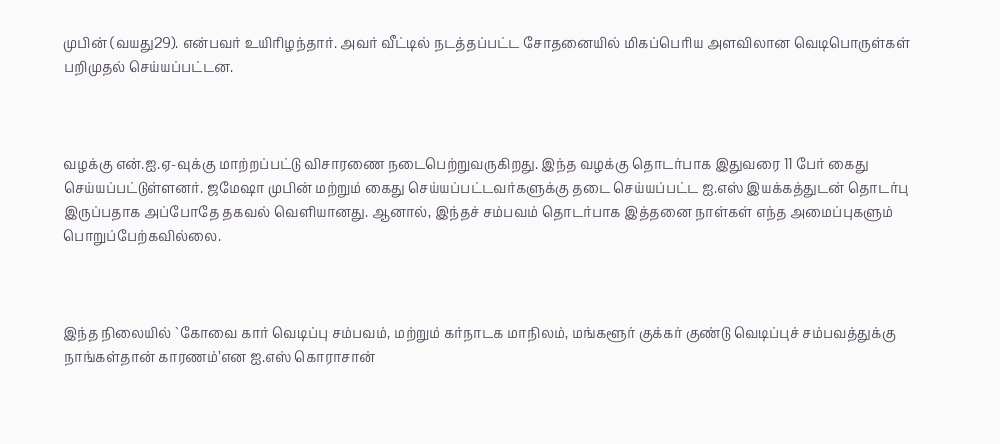முபின் (வயது29). என்பவர் உயிரிழந்தார். அவர் வீட்டில் நடத்தப்பட்ட சோதனையில் மிகப்பெரிய அளவிலான வெடிபொருள்கள் பறிமுதல் செய்யப்பட்டன.



வழக்கு என்.ஐ.ஏ-வுக்கு மாற்றப்பட்டு விசாரணை நடைபெற்றுவருகிறது. இந்த வழக்கு தொடர்பாக இதுவரை 11 பேர் கைது செய்யப்பட்டுள்ளனர். ஜமேஷா முபின் மற்றும் கைது செய்யப்பட்டவர்களுக்கு தடை செய்யப்பட்ட ஐ.எஸ் இயக்கத்துடன் தொடர்பு இருப்பதாக அப்போதே தகவல் வெளியானது. ஆனால், இந்தச் சம்பவம் தொடர்பாக இத்தனை நாள்கள் எந்த அமைப்புகளும் பொறுப்பேற்கவில்லை.



இந்த நிலையில் `கோவை கார் வெடிப்பு சம்பவம், மற்றும் கர்நாடக மாநிலம், மங்களூர் குக்கர் குண்டு வெடிப்புச் சம்பவத்துக்கு நாங்கள்தான் காரணம்’என ஐ.எஸ் கொராசான்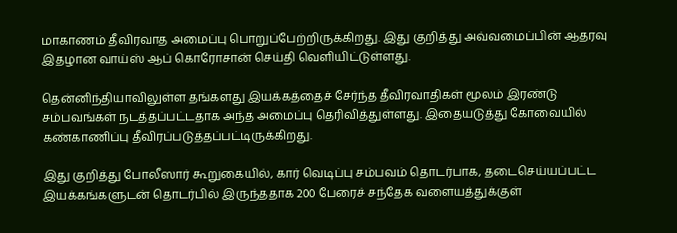மாகாணம் தீவிரவாத அமைப்பு பொறுப்பேற்றிருக்கிறது. இது குறித்து அவ்வமைப்பின் ஆதரவு இதழான வாய்ஸ் ஆப் கொரோசான் செய்தி வெளியிட்டுள்ளது.

தென்னிந்தியாவிலுள்ள தங்களது இயக்கத்தைச் சேர்ந்த தீவிரவாதிகள் மூலம் இரண்டு சம்பவங்கள் நடத்தப்பட்டதாக அந்த அமைப்பு தெரிவித்துள்ளது. இதையடுத்து கோவையில் கண்காணிப்பு தீவிரப்படுத்தப்பட்டிருக்கிறது.

இது குறித்து போலீஸார் கூறுகையில், கார் வெடிப்பு சம்பவம் தொடர்பாக, தடைசெய்யப்பட்ட இயக்கங்களுடன் தொடர்பில் இருந்ததாக 200 பேரைச் சந்தேக வளையத்துக்குள்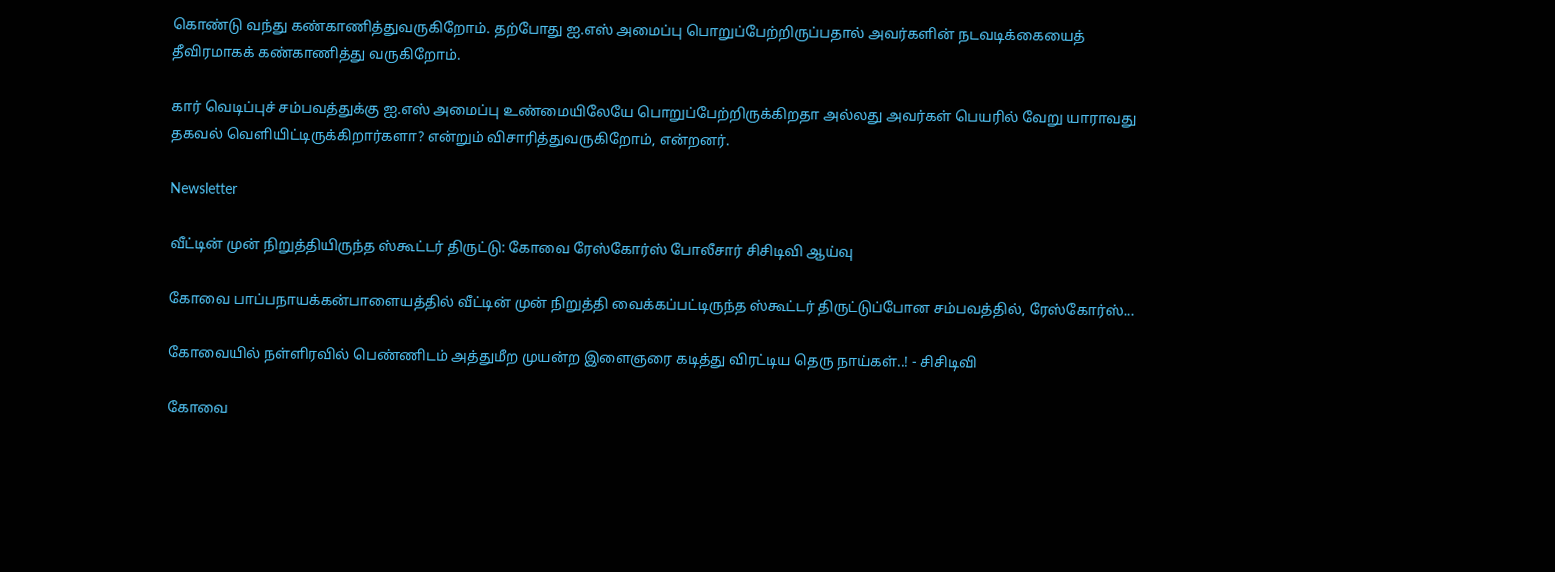கொண்டு வந்து கண்காணித்துவருகிறோம். தற்போது ஐ.எஸ் அமைப்பு பொறுப்பேற்றிருப்பதால் அவர்களின் நடவடிக்கையைத் தீவிரமாகக் கண்காணித்து வருகிறோம்.

கார் வெடிப்புச் சம்பவத்துக்கு ஐ.எஸ் அமைப்பு உண்மையிலேயே பொறுப்பேற்றிருக்கிறதா அல்லது அவர்கள் பெயரில் வேறு யாராவது தகவல் வெளியிட்டிருக்கிறார்களா? என்றும் விசாரித்துவருகிறோம், என்றனர்.

Newsletter

வீட்டின் முன் நிறுத்தியிருந்த ஸ்கூட்டர் திருட்டு: கோவை ரேஸ்கோர்ஸ் போலீசார் சிசிடிவி ஆய்வு

கோவை பாப்பநாயக்கன்பாளையத்தில் வீட்டின் முன் நிறுத்தி வைக்கப்பட்டிருந்த ஸ்கூட்டர் திருட்டுப்போன சம்பவத்தில், ரேஸ்கோர்ஸ்...

கோவையில் நள்ளிரவில் பெண்ணிடம் அத்துமீற முயன்ற இளைஞரை கடித்து விரட்டிய தெரு நாய்கள்..! - சிசிடிவி

கோவை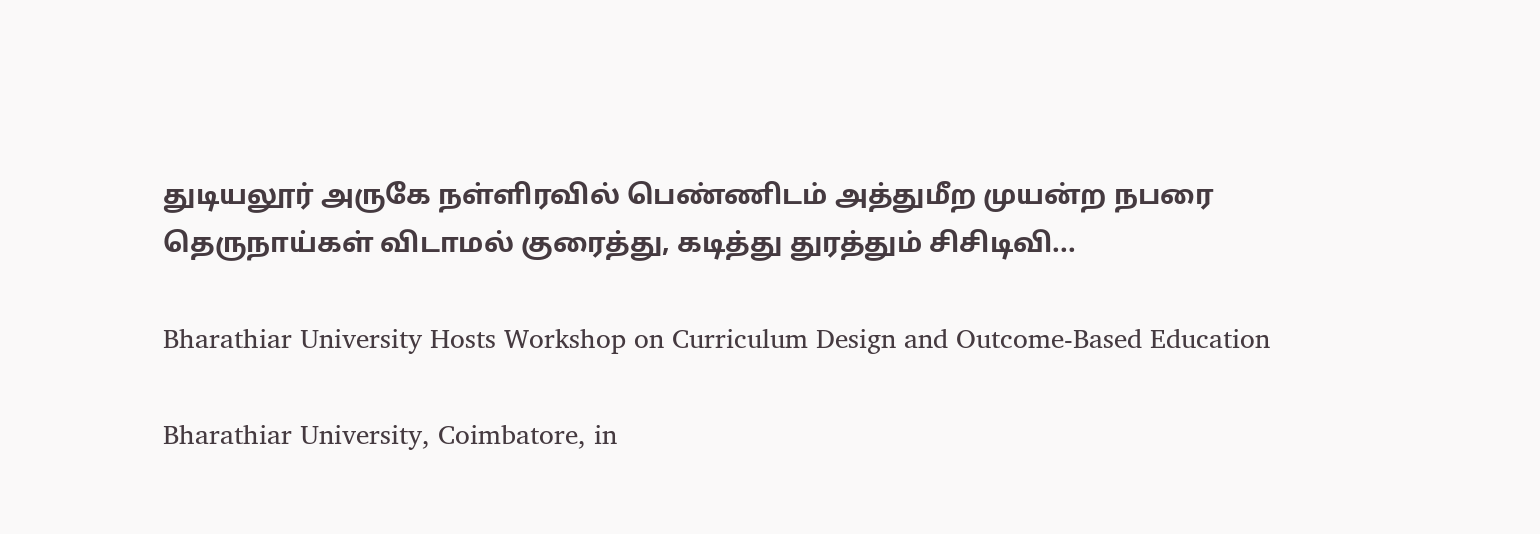துடியலூர் அருகே நள்ளிரவில் பெண்ணிடம் அத்துமீற முயன்ற நபரை தெருநாய்கள் விடாமல் குரைத்து, கடித்து துரத்தும் சிசிடிவி...

Bharathiar University Hosts Workshop on Curriculum Design and Outcome-Based Education

Bharathiar University, Coimbatore, in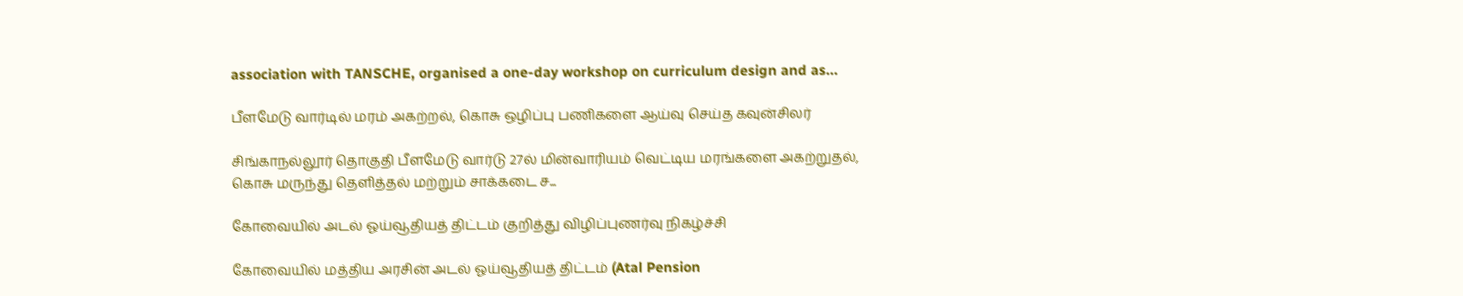association with TANSCHE, organised a one-day workshop on curriculum design and as...

பீளமேடு வார்டில் மரம் அகற்றல், கொசு ஒழிப்பு பணிகளை ஆய்வு செய்த கவுன்சிலர்

சிங்காநல்லூர் தொகுதி பீளமேடு வார்டு 27ல் மின்வாரியம் வெட்டிய மரங்களை அகற்றுதல், கொசு மருந்து தெளித்தல் மற்றும் சாக்கடை ச...

கோவையில் அடல் ஓய்வூதியத் திட்டம் குறித்து விழிப்புணர்வு நிகழ்ச்சி

கோவையில் மத்திய அரசின் அடல் ஓய்வூதியத் திட்டம் (Atal Pension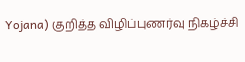Yojana) குறித்த விழிப்புணர்வு நிகழ்ச்சி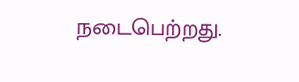நடைபெற்றது.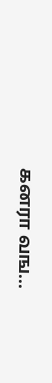கனரா வங...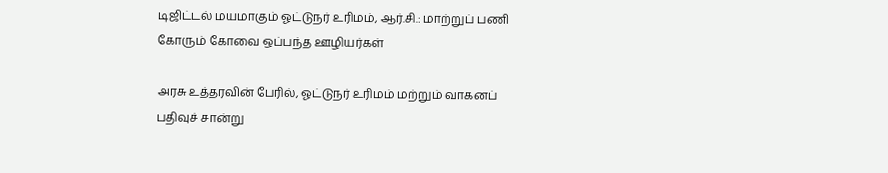டிஜிட்டல் மயமாகும் ஓட்டுநர் உரிமம், ஆர்.சி.: மாற்றுப் பணி கோரும் கோவை ஒப்பந்த ஊழியர்கள்

அரசு உத்தரவின் பேரில், ஓட்டுநர் உரிமம் மற்றும் வாகனப் பதிவுச் சான்று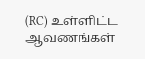(RC) உள்ளிட்ட ஆவணங்கள்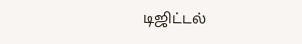டிஜிட்டல்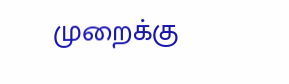முறைக்கு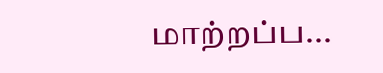மாற்றப்ப...